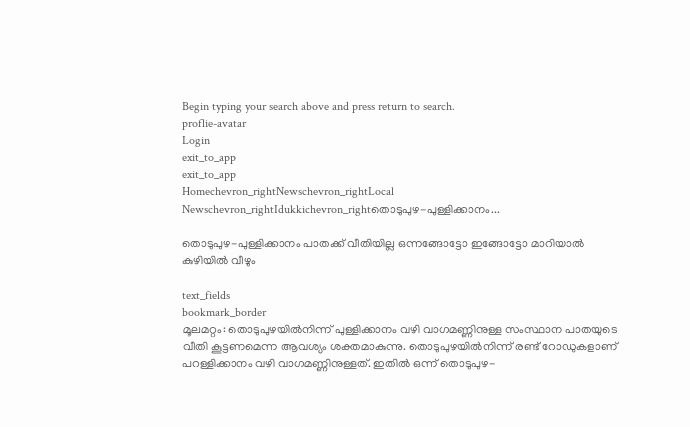Begin typing your search above and press return to search.
proflie-avatar
Login
exit_to_app
exit_to_app
Homechevron_rightNewschevron_rightLocal Newschevron_rightIdukkichevron_rightതൊടുപുഴ-പുള്ളിക്കാനം...

തൊടുപുഴ-പുള്ളിക്കാനം പാതക്ക് വീതിയില്ല ഒന്നങ്ങോട്ടോ ഇങ്ങോട്ടോ മാറിയാൽ കുഴിയിൽ വീഴും

text_fields
bookmark_border
മൂലമറ്റം: തൊടുപുഴയിൽനിന്ന് പുള്ളിക്കാനം വഴി വാഗമണ്ണിനുള്ള സംസ്ഥാന പാതയുടെ വീതി കൂട്ടണമെന്ന ആവശ്യം ശക്തമാകുന്നു. തൊടുപുഴയിൽനിന്ന് രണ്ട് റോഡുകളാണ് പറള്ളിക്കാനം വഴി വാഗമണ്ണിനുള്ളത്. ഇതിൽ ഒന്ന് തൊടുപുഴ-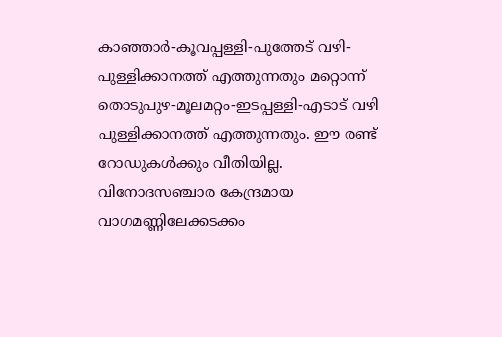കാഞ്ഞാർ-കൂവപ്പള്ളി-പുത്തേട് വഴി-പുള്ളിക്കാനത്ത് എത്തുന്നതും മറ്റൊന്ന് തൊടുപുഴ-മൂലമറ്റം-ഇടപ്പള്ളി-എടാട് വഴി പുള്ളിക്കാനത്ത് എത്തുന്നതും. ഈ രണ്ട് റോഡുകൾക്കും വീതിയില്ല. വിനോദസഞ്ചാര കേന്ദ്രമായ വാഗമണ്ണിലേക്കടക്കം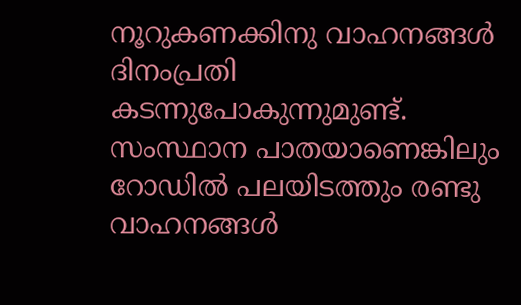നൂറുകണക്കിനു വാഹനങ്ങൾ ദിനംപ്രതി കടന്നുപോകുന്നുമുണ്ട്. സംസ്ഥാന പാതയാണെങ്കിലും റോഡിൽ പലയിടത്തും രണ്ടു വാഹനങ്ങൾ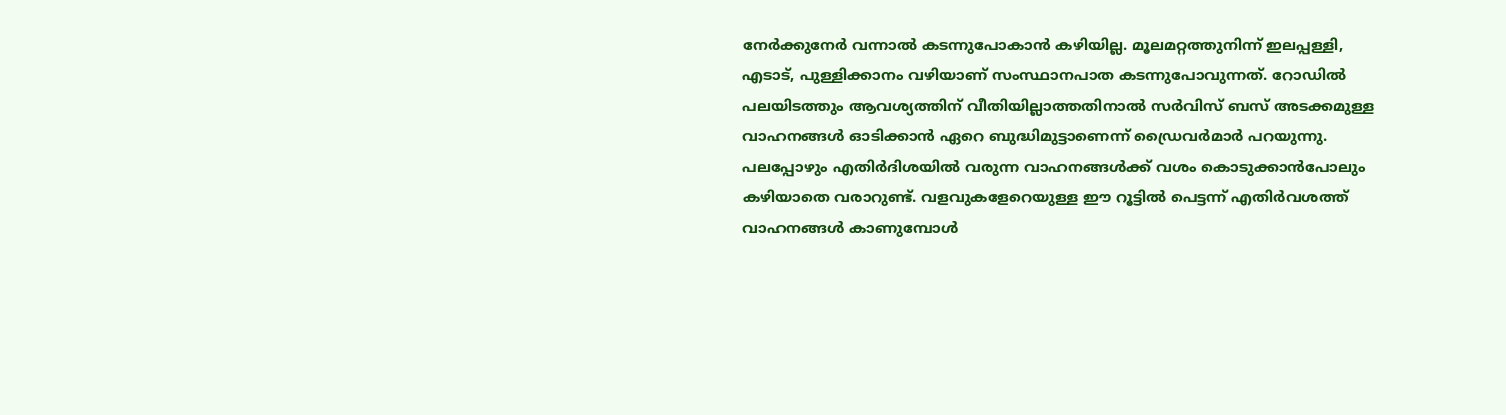നേർക്കുനേർ വന്നാൽ കടന്നുപോകാൻ കഴിയില്ല. മൂലമറ്റത്തുനിന്ന് ഇലപ്പള്ളി, എടാട്, പുള്ളിക്കാനം വഴിയാണ് സംസ്ഥാനപാത കടന്നുപോവുന്നത്. റോഡിൽ പലയിടത്തും ആവശ്യത്തിന് വീതിയില്ലാത്തതിനാൽ സർവിസ് ബസ് അടക്കമുള്ള വാഹനങ്ങൾ ഓടിക്കാൻ ഏറെ ബുദ്ധിമുട്ടാണെന്ന് ഡ്രൈവർമാർ പറയുന്നു. പലപ്പോഴും എതിർദിശയിൽ വരുന്ന വാഹനങ്ങൾക്ക് വശം കൊടുക്കാൻപോലും കഴിയാതെ വരാറുണ്ട്. വളവുകളേറെയുള്ള ഈ റൂട്ടിൽ പെട്ടന്ന് എതിർവശത്ത് വാഹനങ്ങൾ കാണുമ്പോൾ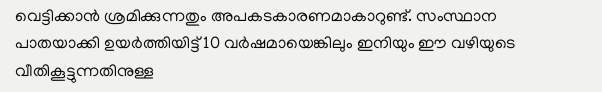വെട്ടിക്കാൻ ശ്രമിക്കുന്നതും അപകടകാരണമാകാറുണ്ട്. സംസ്ഥാന പാതയാക്കി ഉയർത്തിയിട്ട് 10 വർഷമായെങ്കിലും ഇനിയും ഈ വഴിയുടെ വീതികൂട്ടുന്നതിനുള്ള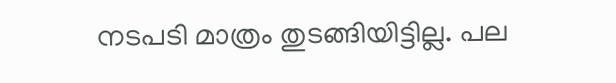നടപടി മാത്രം തുടങ്ങിയിട്ടില്ല. പല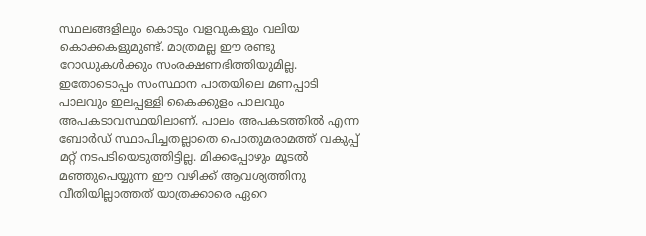സ്ഥലങ്ങളിലും കൊടും വളവുകളും വലിയ കൊക്കകളുമുണ്ട്. മാത്രമല്ല ഈ രണ്ടു റോഡുകൾക്കും സംരക്ഷണഭിത്തിയുമില്ല. ഇതോടൊപ്പം സംസ്ഥാന പാതയിലെ മണപ്പാടി പാലവും ഇലപ്പള്ളി കൈക്കുളം പാലവും അപകടാവസ്ഥയിലാണ്. പാലം അപകടത്തിൽ എന്ന ബോർഡ് സ്ഥാപിച്ചതല്ലാതെ പൊതുമരാമത്ത് വകുപ്പ് മറ്റ് നടപടിയെടുത്തിട്ടില്ല. മിക്കപ്പോഴും മൂടൽ മഞ്ഞുപെയ്യുന്ന ഈ വഴിക്ക് ആവശ്യത്തിനു വീതിയില്ലാത്തത് യാത്രക്കാരെ ഏറെ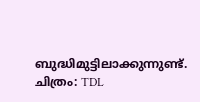ബുദ്ധിമുട്ടിലാക്കുന്നുണ്ട്. ചിത്രം: TDL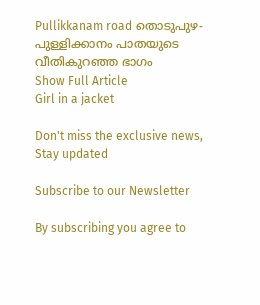Pullikkanam road തൊടുപുഴ-പുള്ളിക്കാനം പാതയുടെ വീതികുറഞ്ഞ ഭാഗം
Show Full Article
Girl in a jacket

Don't miss the exclusive news, Stay updated

Subscribe to our Newsletter

By subscribing you agree to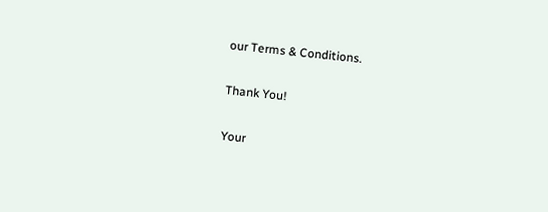our Terms & Conditions.

Thank You!

Your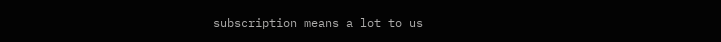subscription means a lot to us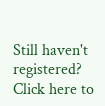Still haven't registered? Click here to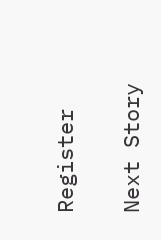Register

Next Story